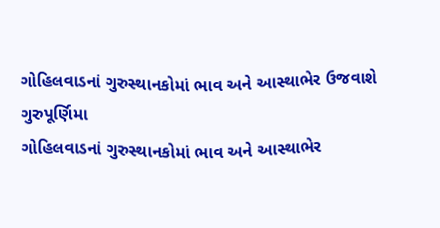ગોહિલવાડનાં ગુરુસ્થાનકોમાં ભાવ અને આસ્થાભેર ઉજવાશે ગુરુપૂર્ણિમા
ગોહિલવાડનાં ગુરુસ્થાનકોમાં ભાવ અને આસ્થાભેર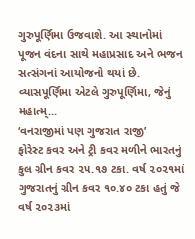ગુરુપૂર્ણિમા ઉજવાશે. આ સ્થાનોમાં પૂજન વંદના સાથે મહાપ્રસાદ અને ભજન સત્સંગનાં આયોજનો થયાં છે. વ્યાસપૂર્ણિમા એટલે ગુરુપૂર્ણિમા, જેનું મહાત્મ્...
‘વનરાજીમાં પણ ગુજરાત રાજી’
ફોરેસ્ટ કવર અને ટ્રી કવર મળીને ભારતનું કુલ ગ્રીન કવર ૨૫.૧૭ ટકા. વર્ષ ૨૦૨૧માં ગુજરાતનું ગ્રીન કવર ૧૦.૪૦ ટકા હતું જે વર્ષ ૨૦૨૩માં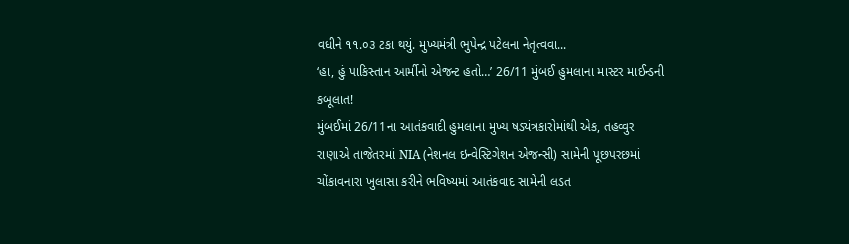વધીને ૧૧.૦૩ ટકા થયું. મુખ્યમંત્રી ભુપેન્દ્ર પટેલના નેતૃત્વવા...
‘હા, હું પાકિસ્તાન આર્મીનો એજન્ટ હતો…’ 26/11 મુંબઈ હુમલાના માસ્ટર માઈન્ડની કબૂલાત!
મુંબઈમાં 26/11ના આતંકવાદી હુમલાના મુખ્ય ષડ્યંત્રકારોમાંથી એક, તહવ્વુર રાણાએ તાજેતરમાં NIA (નેશનલ ઇન્વેસ્ટિગેશન એજન્સી) સામેની પૂછપરછમાં ચોંકાવનારા ખુલાસા કરીને ભવિષ્યમાં આતંકવાદ સામેની લડત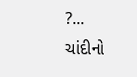?...
ચાંદીનો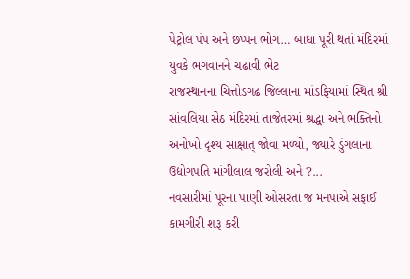પેટ્રોલ પંપ અને છપ્પન ભોગ… બાધા પૂરી થતાં મંદિરમાં યુવકે ભગવાનને ચઢાવી ભેટ
રાજસ્થાનના ચિત્તોડગઢ જિલ્લાના માંડફિયામાં સ્થિત શ્રી સાંવલિયા સેઠ મંદિરમાં તાજેતરમાં શ્રદ્ધા અને ભક્તિનો અનોખો દૃશ્ય સાક્ષાત્ જોવા મળ્યો, જ્યારે ડુંગલાના ઉદ્યોગપતિ માંગીલાલ જરોલી અને ?...
નવસારીમાં પૂરના પાણી ઓસરતા જ મનપાએ સફાઈ કામગીરી શરૂ કરી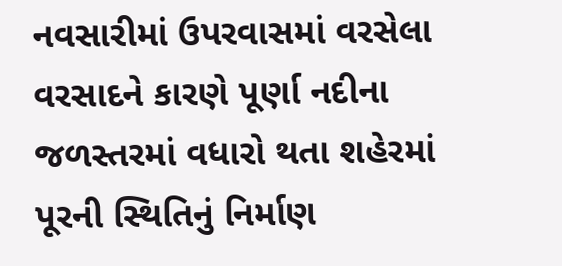નવસારીમાં ઉપરવાસમાં વરસેલા વરસાદને કારણે પૂર્ણા નદીના જળસ્તરમાં વધારો થતા શહેરમાં પૂરની સ્થિતિનું નિર્માણ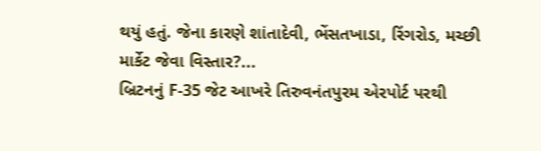થયું હતું. જેના કારણે શાંતાદેવી, ભેંસતખાડા, રિંગરોડ, મચ્છી માર્કેટ જેવા વિસ્તાર?...
બ્રિટનનું F-35 જેટ આખરે તિરુવનંતપુરમ એરપોર્ટ પરથી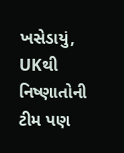ખસેડાયું, UKથી નિષ્ણાતોની ટીમ પણ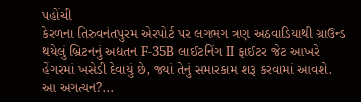પહોંચી
કેરળના તિરુવનંતપુરમ એરપોર્ટ પર લગભગ ત્રણ અઠવાડિયાથી ગ્રાઉન્ડ થયેલું બ્રિટનનું અદ્યતન F-35B લાઈટનિંગ II ફાઈટર જેટ આખરે હેંગરમાં ખસેડી દેવાયું છે, જ્યાં તેનું સમારકામ શરૂ કરવામાં આવશે. આ અગત્યન?...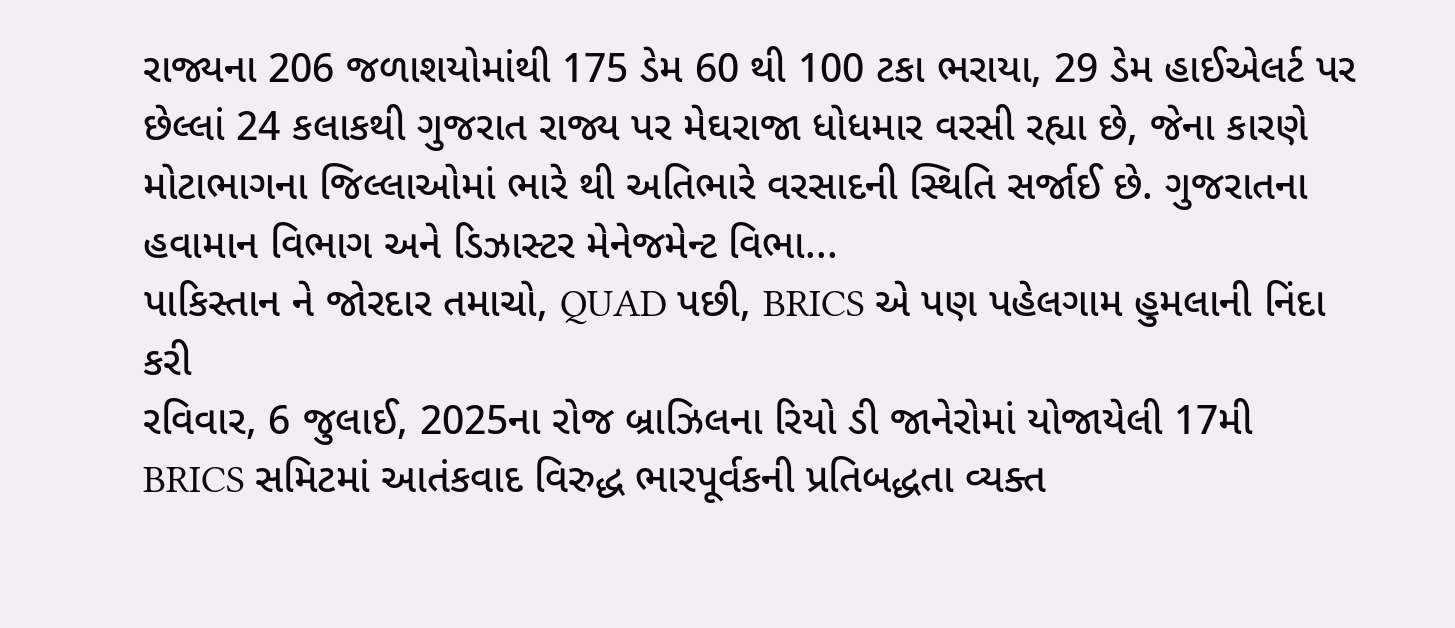રાજ્યના 206 જળાશયોમાંથી 175 ડેમ 60 થી 100 ટકા ભરાયા, 29 ડેમ હાઈએલર્ટ પર
છેલ્લાં 24 કલાકથી ગુજરાત રાજ્ય પર મેઘરાજા ધોધમાર વરસી રહ્યા છે, જેના કારણે મોટાભાગના જિલ્લાઓમાં ભારે થી અતિભારે વરસાદની સ્થિતિ સર્જાઈ છે. ગુજરાતના હવામાન વિભાગ અને ડિઝાસ્ટર મેનેજમેન્ટ વિભા...
પાકિસ્તાન ને જોરદાર તમાચો, QUAD પછી, BRICS એ પણ પહેલગામ હુમલાની નિંદા કરી
રવિવાર, 6 જુલાઈ, 2025ના રોજ બ્રાઝિલના રિયો ડી જાનેરોમાં યોજાયેલી 17મી BRICS સમિટમાં આતંકવાદ વિરુદ્ધ ભારપૂર્વકની પ્રતિબદ્ધતા વ્યક્ત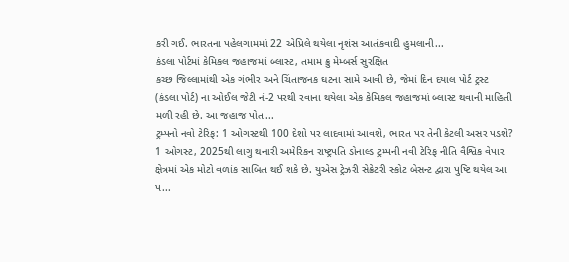કરી ગઈ. ભારતના પહેલગામમાં 22 એપ્રિલે થયેલા નૃશંસ આતંકવાદી હુમલાની...
કંડલા પોર્ટમાં કેમિકલ જહાજમાં બ્લાસ્ટ, તમામ ક્રુ મેમ્બર્સ સુરક્ષિત
કચ્છ જિલ્લામાંથી એક ગંભીર અને ચિંતાજનક ઘટના સામે આવી છે, જેમાં દિન દયાલ પોર્ટ ટ્રસ્ટ (કંડલા પોર્ટ) ના ઓઈલ જેટી નં-2 પરથી રવાના થયેલા એક કેમિકલ જહાજમાં બ્લાસ્ટ થવાની માહિતી મળી રહી છે. આ જહાજ પોત...
ટ્રમ્પનો નવો ટેરિફ: 1 ઓગસ્ટથી 100 દેશો પર લાદવામાં આવશે, ભારત પર તેની કેટલી અસર પડશે?
1 ઓગસ્ટ, 2025થી લાગુ થનારી અમેરિકન રાષ્ટ્રપતિ ડોનાલ્ડ ટ્રમ્પની નવી ટેરિફ નીતિ વૈશ્વિક વેપાર ક્ષેત્રમાં એક મોટો વળાંક સાબિત થઈ શકે છે. યુએસ ટ્રેઝરી સેક્રેટરી સ્કોટ બેસન્ટ દ્વારા પુષ્ટિ થયેલ આ પ...